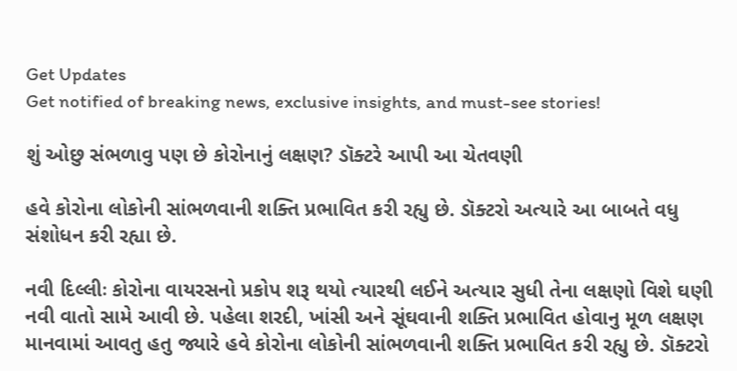Get Updates
Get notified of breaking news, exclusive insights, and must-see stories!

શું ઓછુ સંભળાવુ પણ છે કોરોનાનું લક્ષણ? ડૉક્ટરે આપી આ ચેતવણી

હવે કોરોના લોકોની સાંભળવાની શક્તિ પ્રભાવિત કરી રહ્યુ છે. ડૉક્ટરો અત્યારે આ બાબતે વધુ સંશોધન કરી રહ્યા છે.

નવી દિલ્લીઃ કોરોના વાયરસનો પ્રકોપ શરૂ થયો ત્યારથી લઈને અત્યાર સુધી તેના લક્ષણો વિશે ઘણી નવી વાતો સામે આવી છે. પહેલા શરદી, ખાંસી અને સૂંઘવાની શક્તિ પ્રભાવિત હોવાનુ મૂળ લક્ષણ માનવામાં આવતુ હતુ જ્યારે હવે કોરોના લોકોની સાંભળવાની શક્તિ પ્રભાવિત કરી રહ્યુ છે. ડૉક્ટરો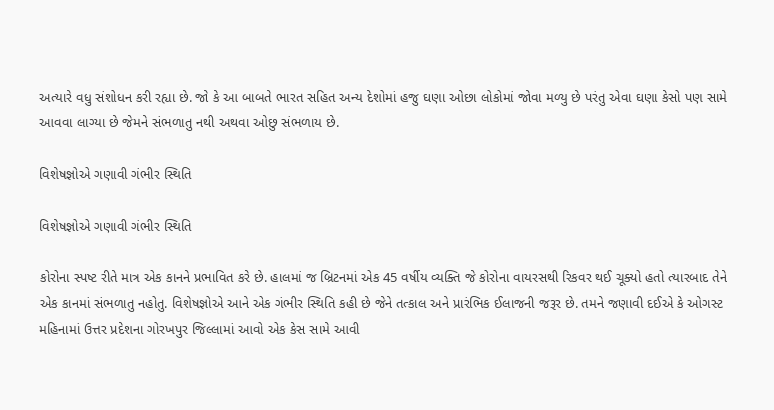અત્યારે વધુ સંશોધન કરી રહ્યા છે. જો કે આ બાબતે ભારત સહિત અન્ય દેશોમાં હજુ ઘણા ઓછા લોકોમાં જોવા મળ્યુ છે પરંતુ એવા ઘણા કેસો પણ સામે આવવા લાગ્યા છે જેમને સંભળાતુ નથી અથવા ઓછુ સંભળાય છે.

વિશેષજ્ઞોએ ગણાવી ગંભીર સ્થિતિ

વિશેષજ્ઞોએ ગણાવી ગંભીર સ્થિતિ

કોરોના સ્પષ્ટ રીતે માત્ર એક કાનને પ્રભાવિત કરે છે. હાલમાં જ બ્રિટનમાં એક 45 વર્ષીય વ્યક્તિ જે કોરોના વાયરસથી રિકવર થઈ ચૂક્યો હતો ત્યારબાદ તેને એક કાનમાં સંભળાતુ નહોતુ. વિશેષજ્ઞોએ આને એક ગંભીર સ્થિતિ કહી છે જેને તત્કાલ અને પ્રારંભિક ઈલાજની જરૂર છે. તમને જણાવી દઈએ કે ઓગસ્ટ મહિનામાં ઉત્તર પ્રદેશના ગોરખપુર જિલ્લામાં આવો એક કેસ સામે આવી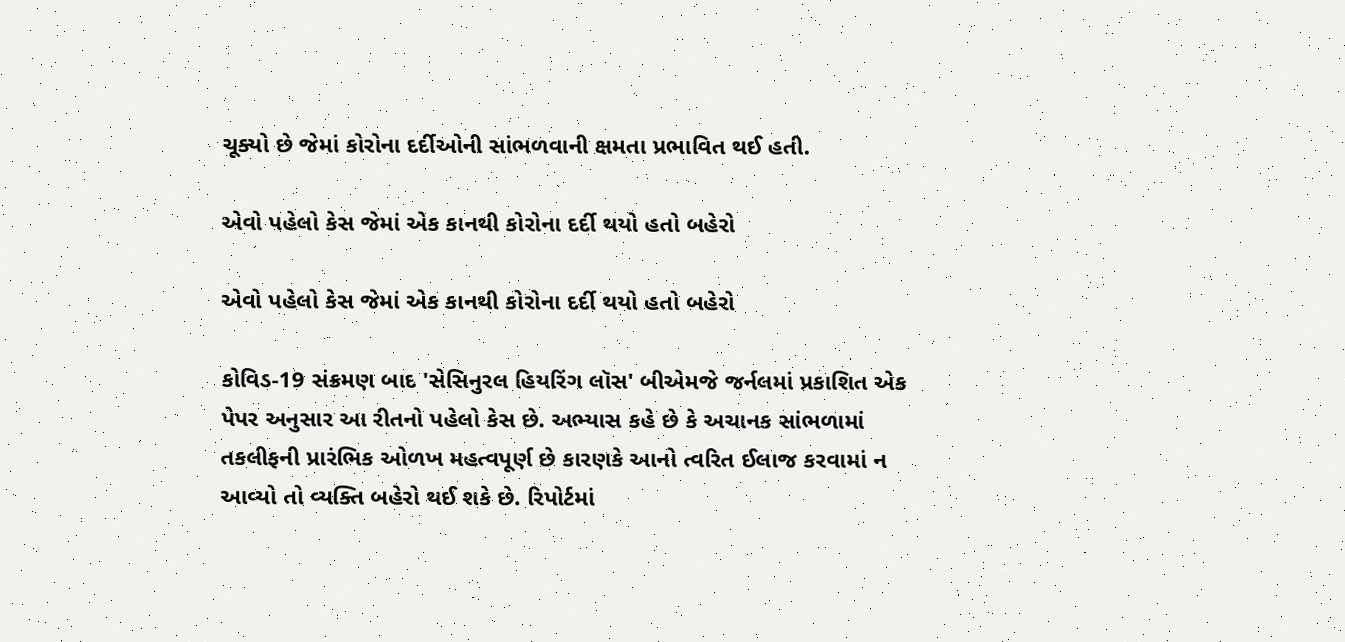ચૂક્યો છે જેમાં કોરોના દર્દીઓની સાંભળવાની ક્ષમતા પ્રભાવિત થઈ હતી.

એવો પહેલો કેસ જેમાં એક કાનથી કોરોના દર્દી થયો હતો બહેરો

એવો પહેલો કેસ જેમાં એક કાનથી કોરોના દર્દી થયો હતો બહેરો

કોવિડ-19 સંક્રમણ બાદ 'સેસિનુરલ હિયરિંગ લૉસ' બીએમજે જર્નલમાં પ્રકાશિત એક પેપર અનુસાર આ રીતનો પહેલો કેસ છે. અભ્યાસ કહે છે કે અચાનક સાંભળામાં તકલીફની પ્રારંભિક ઓળખ મહત્વપૂર્ણ છે કારણકે આનો ત્વરિત ઈલાજ કરવામાં ન આવ્યો તો વ્યક્તિ બહેરો થઈ શકે છે. રિપોર્ટમાં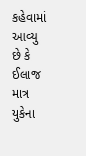કહેવામાં આવ્યુ છે કે ઈલાજ માત્ર યુકેના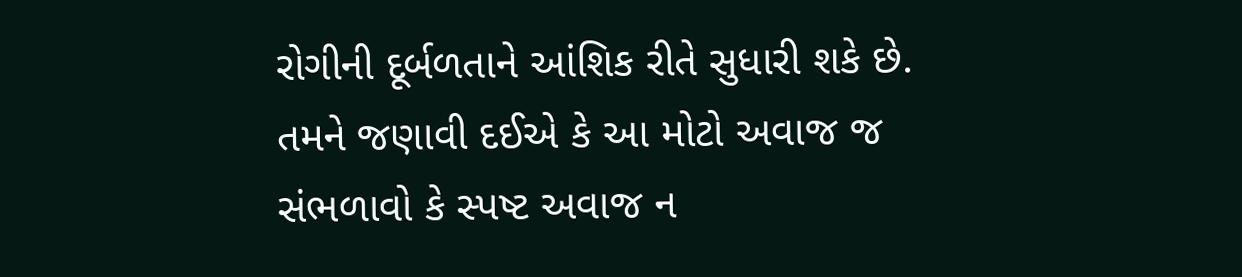રોગીની દૂર્બળતાને આંશિક રીતે સુધારી શકે છે. તમને જણાવી દઈએ કે આ મોટો અવાજ જ સંભળાવો કે સ્પષ્ટ અવાજ ન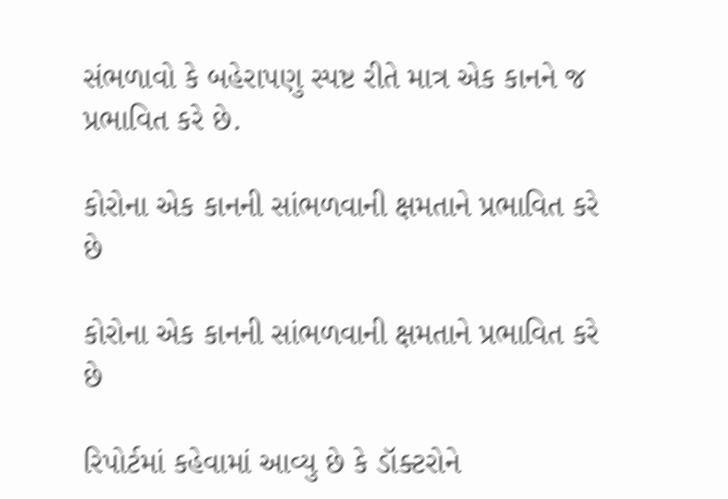સંભળાવો કે બહેરાપણુ સ્પષ્ટ રીતે માત્ર એક કાનને જ પ્રભાવિત કરે છે.

કોરોના એક કાનની સાંભળવાની ક્ષમતાને પ્રભાવિત કરે છે

કોરોના એક કાનની સાંભળવાની ક્ષમતાને પ્રભાવિત કરે છે

રિપોર્ટમાં કહેવામાં આવ્યુ છે કે ડૉક્ટરોને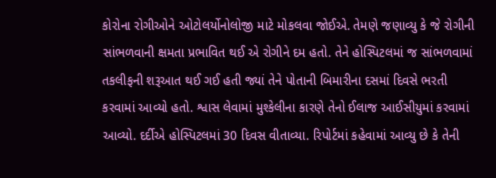કોરોના રોગીઓને ઓટોલર્યોનોલોજી માટે મોકલવા જોઈએ. તેમણે જણાવ્યુ કે જે રોગીની સાંભળવાની ક્ષમતા પ્રભાવિત થઈ એ રોગીને દમ હતો. તેને હોસ્પિટલમાં જ સાંભળવામાં તકલીફની શરૂઆત થઈ ગઈ હતી જ્યાં તેને પોતાની બિમારીના દસમાં દિવસે ભરતી કરવામાં આવ્યો હતો. શ્વાસ લેવામાં મુશ્કેલીના કારણે તેનો ઈલાજ આઈસીયુમાં કરવામાં આવ્યો. દર્દીએ હોસ્પિટલમાં 30 દિવસ વીતાવ્યા. રિપોર્ટમાં કહેવામાં આવ્યુ છે કે તેની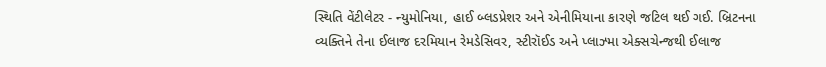સ્થિતિ વેંટીલેટર - ન્યુમોનિયા, હાઈ બ્લડપ્રેશર અને એનીમિયાના કારણે જટિલ થઈ ગઈ. બ્રિટનના વ્યક્તિને તેના ઈલાજ દરમિયાન રેમડેસિવર, સ્ટીરૉઈડ અને પ્લાઝ્મા એક્સચેન્જથી ઈલાજ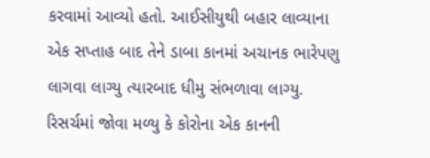કરવામાં આવ્યો હતો. આઈસીયુથી બહાર લાવ્યાના એક સપ્તાહ બાદ તેને ડાબા કાનમાં અચાનક ભારેપણુ લાગવા લાગ્યુ ત્યારબાદ ધીમુ સંભળાવા લાગ્યુ. રિસર્ચમાં જોવા મળ્યુ કે કોરોના એક કાનની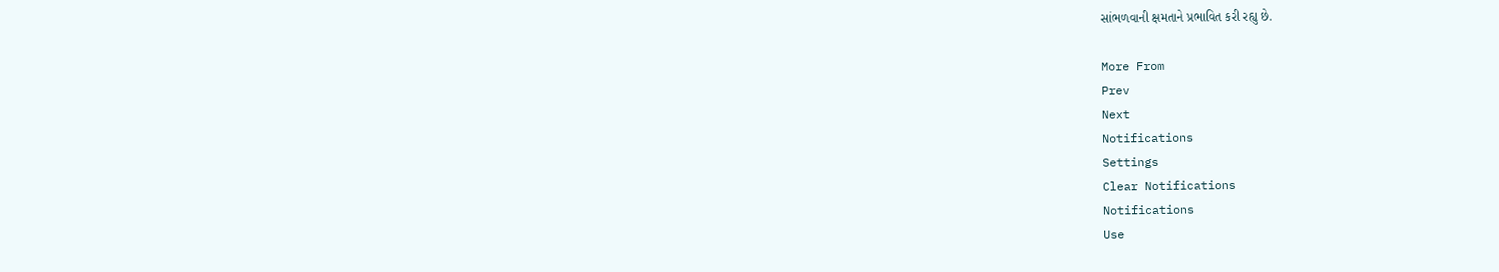સાંભળવાની ક્ષમતાને પ્રભાવિત કરી રહ્યુ છે.

More From
Prev
Next
Notifications
Settings
Clear Notifications
Notifications
Use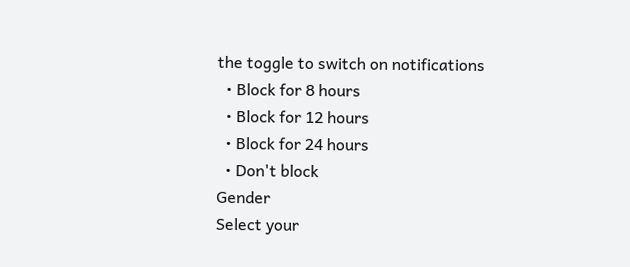the toggle to switch on notifications
  • Block for 8 hours
  • Block for 12 hours
  • Block for 24 hours
  • Don't block
Gender
Select your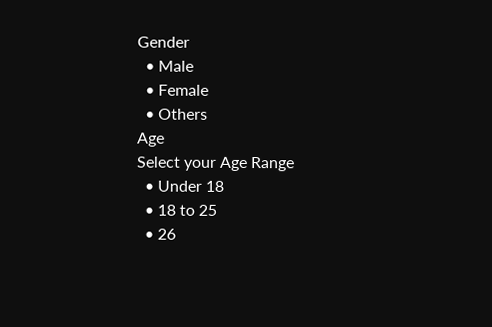Gender
  • Male
  • Female
  • Others
Age
Select your Age Range
  • Under 18
  • 18 to 25
  • 26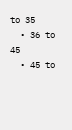to 35
  • 36 to 45
  • 45 to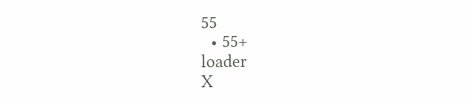55
  • 55+
loader
X